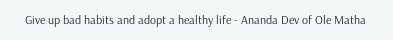Give up bad habits and adopt a healthy life - Ananda Dev of Ole Matha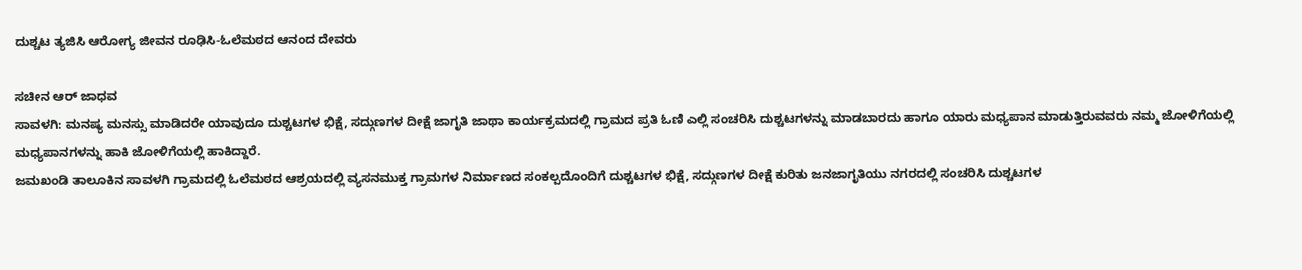ದುಶ್ಚಟ ತ್ಯಜಿಸಿ ಆರೋಗ್ಯ ಜೀವನ ರೂಢಿಸಿ-ಓಲೆಮಠದ ಆನಂದ ದೇವರು

ಸಚೀನ ಆರ್ ಜಾಧವ
ಸಾವಳಗಿ: ಮನಷ್ಯ ಮನಸ್ಸು ಮಾಡಿದರೇ ಯಾವುದೂ ದುಶ್ಚಟಗಳ ಭಿಕ್ಷೆ, ಸದ್ಗುಣಗಳ ದೀಕ್ಷೆ ಜಾಗೃತಿ ಜಾಥಾ ಕಾರ್ಯಕ್ರಮದಲ್ಲಿ ಗ್ರಾಮದ ಪ್ರತಿ ಓಣಿ ಎಲ್ಲಿ ಸಂಚರಿಸಿ ದುಶ್ಚಟಗಳನ್ನು ಮಾಡಬಾರದು ಹಾಗೂ ಯಾರು ಮಧ್ಯಪಾನ ಮಾಡುತ್ತಿರುವವರು ನಮ್ಮ ಜೋಳಿಗೆಯಲ್ಲಿ ಮಧ್ಯಪಾನಗಳನ್ನು ಹಾಕಿ ಜೋಳಿಗೆಯಲ್ಲಿ ಹಾಕಿದ್ದಾರೆ.
ಜಮಖಂಡಿ ತಾಲೂಕಿನ ಸಾವಳಗಿ ಗ್ರಾಮದಲ್ಲಿ ಓಲೆಮಠದ ಆಶ್ರಯದಲ್ಲಿ ವ್ಯಸನಮುಕ್ತ ಗ್ರಾಮಗಳ ನಿರ್ಮಾಣದ ಸಂಕಲ್ಪದೊಂದಿಗೆ ದುಶ್ಚಟಗಳ ಭಿಕ್ಷೆ, ಸದ್ಗುಣಗಳ ದೀಕ್ಷೆ ಕುರಿತು ಜನಜಾಗೃತಿಯು ನಗರದಲ್ಲಿ ಸಂಚರಿಸಿ ದುಶ್ಚಟಗಳ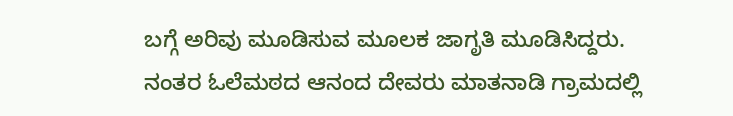ಬಗ್ಗೆ ಅರಿವು ಮೂಡಿಸುವ ಮೂಲಕ ಜಾಗೃತಿ ಮೂಡಿಸಿದ್ದರು.
ನಂತರ ಓಲೆಮಠದ ಆನಂದ ದೇವರು ಮಾತನಾಡಿ ಗ್ರಾಮದಲ್ಲಿ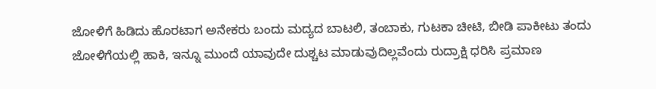ಜೋಳಿಗೆ ಹಿಡಿದು ಹೊರಟಾಗ ಅನೇಕರು ಬಂದು ಮದ್ಯದ ಬಾಟಲಿ, ತಂಬಾಕು, ಗುಟಕಾ ಚೀಟಿ, ಬೀಡಿ ಪಾಕೀಟು ತಂದು ಜೋಳಿಗೆಯಲ್ಲಿ ಹಾಕಿ, ಇನ್ನೂ ಮುಂದೆ ಯಾವುದೇ ದುಶ್ಚಟ ಮಾಡುವುದಿಲ್ಲವೆಂದು ರುದ್ರಾಕ್ಷಿ ಧರಿಸಿ ಪ್ರಮಾಣ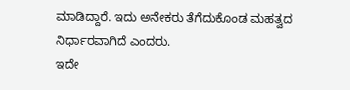ಮಾಡಿದ್ದಾರೆ. ಇದು ಅನೇಕರು ತೆಗೆದುಕೊಂಡ ಮಹತ್ವದ ನಿರ್ಧಾರವಾಗಿದೆ ಎಂದರು.
ಇದೇ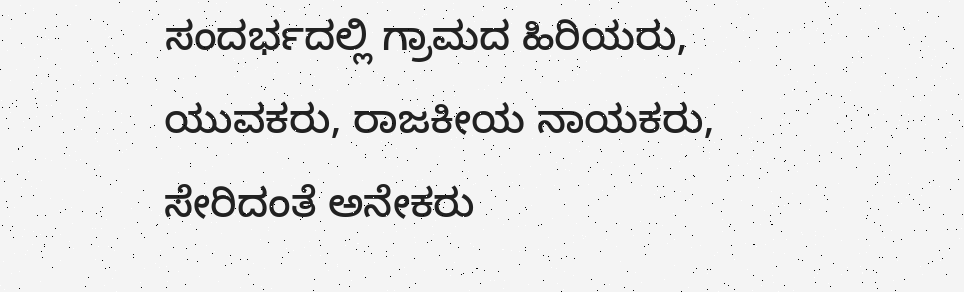ಸಂದರ್ಭದಲ್ಲಿ ಗ್ರಾಮದ ಹಿರಿಯರು, ಯುವಕರು, ರಾಜಕೀಯ ನಾಯಕರು, ಸೇರಿದಂತೆ ಅನೇಕರು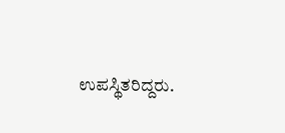ಉಪಸ್ಥಿತರಿದ್ದರು.